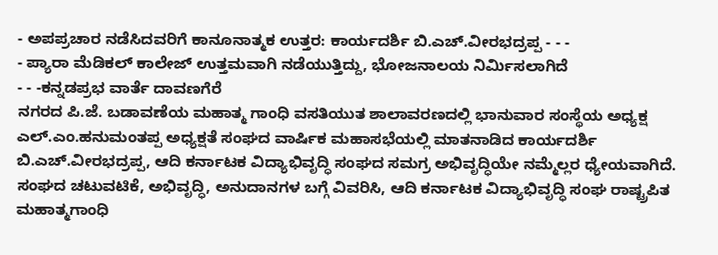- ಅಪಪ್ರಚಾರ ನಡೆಸಿದವರಿಗೆ ಕಾನೂನಾತ್ಮಕ ಉತ್ತರ: ಕಾರ್ಯದರ್ಶಿ ಬಿ.ಎಚ್.ವೀರಭದ್ರಪ್ಪ - - -
- ಪ್ಯಾರಾ ಮೆಡಿಕಲ್ ಕಾಲೇಜ್ ಉತ್ತಮವಾಗಿ ನಡೆಯುತ್ತಿದ್ದು, ಭೋಜನಾಲಯ ನಿರ್ಮಿಸಲಾಗಿದೆ
- - -ಕನ್ನಡಪ್ರಭ ವಾರ್ತೆ ದಾವಣಗೆರೆ
ನಗರದ ಪಿ.ಜೆ. ಬಡಾವಣೆಯ ಮಹಾತ್ಮ ಗಾಂಧಿ ವಸತಿಯುತ ಶಾಲಾವರಣದಲ್ಲಿ ಭಾನುವಾರ ಸಂಸ್ಥೆಯ ಅಧ್ಯಕ್ಷ ಎಲ್.ಎಂ.ಹನುಮಂತಪ್ಪ ಅಧ್ಯಕ್ಷತೆ ಸಂಘದ ವಾರ್ಷಿಕ ಮಹಾಸಭೆಯಲ್ಲಿ ಮಾತನಾಡಿದ ಕಾರ್ಯದರ್ಶಿ ಬಿ.ಎಚ್.ವೀರಭದ್ರಪ್ಪ, ಆದಿ ಕರ್ನಾಟಕ ವಿದ್ಯಾಭಿವೃದ್ಧಿ ಸಂಘದ ಸಮಗ್ರ ಅಭಿವೃದ್ಧಿಯೇ ನಮ್ಮೆಲ್ಲರ ಧ್ಯೇಯವಾಗಿದೆ. ಸಂಘದ ಚಟುವಟಿಕೆ, ಅಭಿವೃದ್ಧಿ, ಅನುದಾನಗಳ ಬಗ್ಗೆ ವಿವರಿಸಿ, ಆದಿ ಕರ್ನಾಟಕ ವಿದ್ಯಾಭಿವೃದ್ಧಿ ಸಂಘ ರಾಷ್ಟ್ರಪಿತ ಮಹಾತ್ಮಗಾಂಧಿ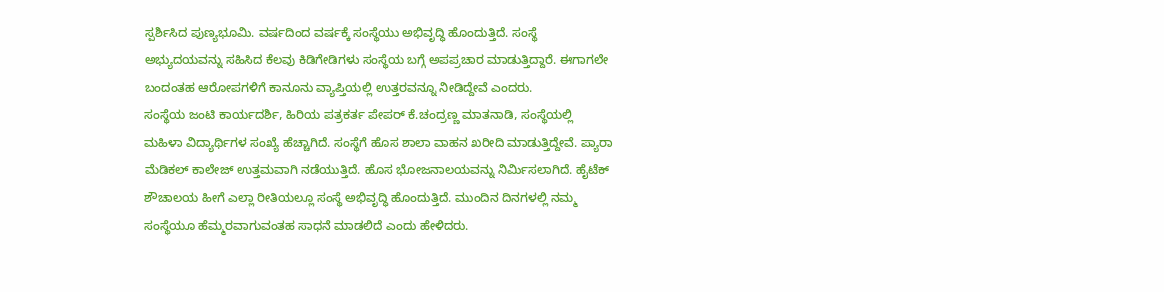ಸ್ಪರ್ಶಿಸಿದ ಪುಣ್ಯಭೂಮಿ. ವರ್ಷದಿಂದ ವರ್ಷಕ್ಕೆ ಸಂಸ್ಥೆಯು ಅಭಿವೃದ್ಧಿ ಹೊಂದುತ್ತಿದೆ. ಸಂಸ್ಥೆ ಅಭ್ಯುದಯವನ್ನು ಸಹಿಸಿದ ಕೆಲವು ಕಿಡಿಗೇಡಿಗಳು ಸಂಸ್ಥೆಯ ಬಗ್ಗೆ ಅಪಪ್ರಚಾರ ಮಾಡುತ್ತಿದ್ದಾರೆ. ಈಗಾಗಲೇ ಬಂದಂತಹ ಆರೋಪಗಳಿಗೆ ಕಾನೂನು ವ್ಯಾಪ್ತಿಯಲ್ಲಿ ಉತ್ತರವನ್ನೂ ನೀಡಿದ್ದೇವೆ ಎಂದರು.
ಸಂಸ್ಥೆಯ ಜಂಟಿ ಕಾರ್ಯದರ್ಶಿ, ಹಿರಿಯ ಪತ್ರಕರ್ತ ಪೇಪರ್ ಕೆ.ಚಂದ್ರಣ್ಣ ಮಾತನಾಡಿ, ಸಂಸ್ಥೆಯಲ್ಲಿ ಮಹಿಳಾ ವಿದ್ಯಾರ್ಥಿಗಳ ಸಂಖ್ಯೆ ಹೆಚ್ಚಾಗಿದೆ. ಸಂಸ್ಥೆಗೆ ಹೊಸ ಶಾಲಾ ವಾಹನ ಖರೀದಿ ಮಾಡುತ್ತಿದ್ದೇವೆ. ಪ್ಯಾರಾ ಮೆಡಿಕಲ್ ಕಾಲೇಜ್ ಉತ್ತಮವಾಗಿ ನಡೆಯುತ್ತಿದೆ. ಹೊಸ ಭೋಜನಾಲಯವನ್ನು ನಿರ್ಮಿಸಲಾಗಿದೆ. ಹೈಟೆಕ್ ಶೌಚಾಲಯ ಹೀಗೆ ಎಲ್ಲಾ ರೀತಿಯಲ್ಲೂ ಸಂಸ್ಥೆ ಅಭಿವೃದ್ಧಿ ಹೊಂದುತ್ತಿದೆ. ಮುಂದಿನ ದಿನಗಳಲ್ಲಿ ನಮ್ಮ ಸಂಸ್ಥೆಯೂ ಹೆಮ್ಮರವಾಗುವಂತಹ ಸಾಧನೆ ಮಾಡಲಿದೆ ಎಂದು ಹೇಳಿದರು.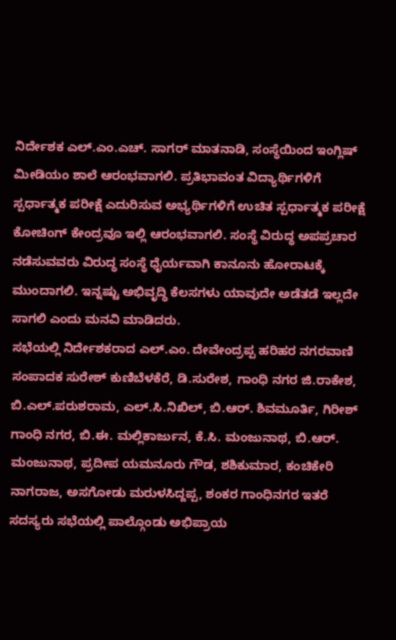ನಿರ್ದೇಶಕ ಎಲ್.ಎಂ.ಎಚ್. ಸಾಗರ್ ಮಾತನಾಡಿ, ಸಂಸ್ಥೆಯಿಂದ ಇಂಗ್ಲಿಷ್ ಮೀಡಿಯಂ ಶಾಲೆ ಆರಂಭವಾಗಲಿ. ಪ್ರತಿಭಾವಂತ ವಿದ್ಯಾರ್ಥಿಗಳಿಗೆ ಸ್ಪರ್ಧಾತ್ಮಕ ಪರೀಕ್ಷೆ ಎದುರಿಸುವ ಅಭ್ಯರ್ಥಿಗಳಿಗೆ ಉಚಿತ ಸ್ಪರ್ಧಾತ್ಮಕ ಪರೀಕ್ಷೆ ಕೋಚಿಂಗ್ ಕೇಂದ್ರವೂ ಇಲ್ಲಿ ಆರಂಭವಾಗಲಿ. ಸಂಸ್ಥೆ ವಿರುದ್ಧ ಅಪಪ್ರಚಾರ ನಡೆಸುವವರು ವಿರುದ್ಧ ಸಂಸ್ಥೆ ಧೈರ್ಯವಾಗಿ ಕಾನೂನು ಹೋರಾಟಕ್ಕೆ ಮುಂದಾಗಲಿ. ಇನ್ನಷ್ಟು ಅಭಿವೃದ್ಧಿ ಕೆಲಸಗಳು ಯಾವುದೇ ಅಡೆತಡೆ ಇಲ್ಲದೇ ಸಾಗಲಿ ಎಂದು ಮನವಿ ಮಾಡಿದರು.
ಸಭೆಯಲ್ಲಿ ನಿರ್ದೇಶಕರಾದ ಎಲ್.ಎಂ. ದೇವೇಂದ್ರಪ್ಪ ಹರಿಹರ ನಗರವಾಣಿ ಸಂಪಾದಕ ಸುರೇಶ್ ಕುಣಿಬೆಳಕೆರೆ, ಡಿ.ಸುರೇಶ, ಗಾಂಧಿ ನಗರ ಜಿ.ರಾಕೇಶ, ಬಿ.ಎಲ್.ಪರುಶರಾಮ, ಎಲ್.ಸಿ.ನಿಖಿಲ್, ಬಿ.ಆರ್. ಶಿವಮೂರ್ತಿ, ಗಿರೀಶ್ ಗಾಂಧಿ ನಗರ, ಬಿ.ಈ. ಮಲ್ಲಿಕಾರ್ಜುನ, ಕೆ.ಸಿ. ಮಂಜುನಾಥ, ಬಿ.ಆರ್. ಮಂಜುನಾಥ, ಪ್ರದೀಪ ಯಮನೂರು ಗೌಡ, ಶಶಿಕುಮಾರ, ಕಂಚಿಕೇರಿ ನಾಗರಾಜ, ಅಸಗೋಡು ಮರುಳಸಿದ್ದಪ್ಪ, ಶಂಕರ ಗಾಂಧಿನಗರ ಇತರೆ ಸದಸ್ಯರು ಸಭೆಯಲ್ಲಿ ಪಾಲ್ಗೊಂಡು ಅಭಿಪ್ರಾಯ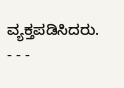ವ್ಯಕ್ತಪಡಿಸಿದರು.
- - -